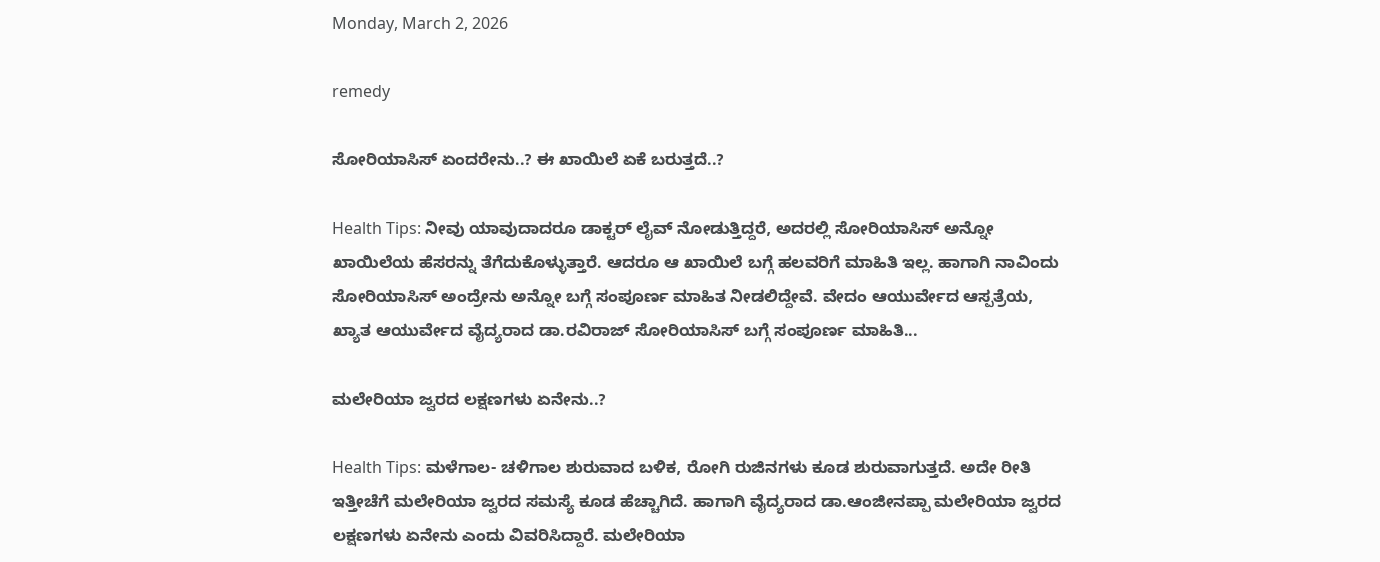Monday, March 2, 2026

remedy

ಸೋರಿಯಾಸಿಸ್ ಏಂದರೇನು..? ಈ ಖಾಯಿಲೆ ಏಕೆ ಬರುತ್ತದೆ..?

Health Tips: ನೀವು ಯಾವುದಾದರೂ ಡಾಕ್ಟರ್ ಲೈವ್ ನೋಡುತ್ತಿದ್ದರೆ, ಅದರಲ್ಲಿ ಸೋರಿಯಾಸಿಸ್ ಅನ್ನೋ ಖಾಯಿಲೆಯ ಹೆಸರನ್ನು ತೆಗೆದುಕೊಳ್ಳುತ್ತಾರೆ. ಆದರೂ ಆ ಖಾಯಿಲೆ ಬಗ್ಗೆ ಹಲವರಿಗೆ ಮಾಹಿತಿ ಇಲ್ಲ. ಹಾಗಾಗಿ ನಾವಿಂದು ಸೋರಿಯಾಸಿಸ್ ಅಂದ್ರೇನು ಅನ್ನೋ ಬಗ್ಗೆ ಸಂಪೂರ್ಣ ಮಾಹಿತ ನೀಡಲಿದ್ದೇವೆ. ವೇದಂ ಆಯುರ್ವೇದ ಆಸ್ಪತ್ರೆಯ, ಖ್ಯಾತ ಆಯುರ್ವೇದ ವೈದ್ಯರಾದ ಡಾ.ರವಿರಾಜ್ ಸೋರಿಯಾಸಿಸ್‌ ಬಗ್ಗೆ ಸಂಪೂರ್ಣ ಮಾಹಿತಿ...

ಮಲೇರಿಯಾ ಜ್ವರದ ಲಕ್ಷಣಗಳು ಏನೇನು..?

Health Tips: ಮಳೆಗಾಲ- ಚಳಿಗಾಲ ಶುರುವಾದ ಬಳಿಕ, ರೋಗಿ ರುಜಿನಗಳು ಕೂಡ ಶುರುವಾಗುತ್ತದೆ. ಅದೇ ರೀತಿ ಇತ್ತೀಚೆಗೆ ಮಲೇರಿಯಾ ಜ್ವರದ ಸಮಸ್ಯೆ ಕೂಡ ಹೆಚ್ಚಾಗಿದೆ. ಹಾಗಾಗಿ ವೈದ್ಯರಾದ ಡಾ.ಆಂಜೀನಪ್ಪಾ ಮಲೇರಿಯಾ ಜ್ವರದ ಲಕ್ಷಣಗಳು ಏನೇನು ಎಂದು ವಿವರಿಸಿದ್ದಾರೆ. ಮಲೇರಿಯಾ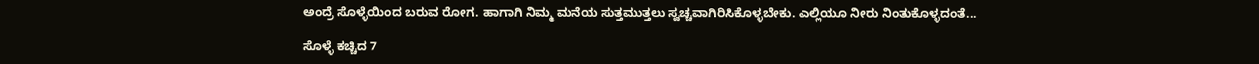ಅಂದ್ರೆ ಸೊಳ್ಳೆಯಿಂದ ಬರುವ ರೋಗ. ಹಾಗಾಗಿ ನಿಮ್ಮ ಮನೆಯ ಸುತ್ತಮುತ್ತಲು ಸ್ವಚ್ಚವಾಗಿರಿಸಿಕೊಳ್ಳಬೇಕು. ಎಲ್ಲಿಯೂ ನೀರು ನಿಂತುಕೊಳ್ಳದಂತೆ...

ಸೊಳ್ಳೆ ಕಚ್ಚಿದ 7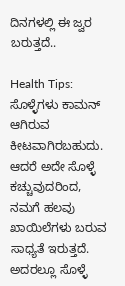ದಿನಗಳಲ್ಲಿ ಈ ಜ್ವರ ಬರುತ್ತದೆ..

Health Tips: ಸೊಳ್ಳೆಗಳು ಕಾಮನ್ ಆಗಿರುವ ಕೀಟವಾಗಿರಬಹುದು. ಆದರೆ ಅದೇ ಸೊಳ್ಳೆ ಕಚ್ಚುವುದರಿಂದ, ನಮಗೆ ಹಲವು ಖಾಯಿಲೆಗಳು ಬರುವ ಸಾಧ್ಯತೆ ಇರುತ್ತದೆ. ಅದರಲ್ಲೂ ಸೊಳ್ಳೆ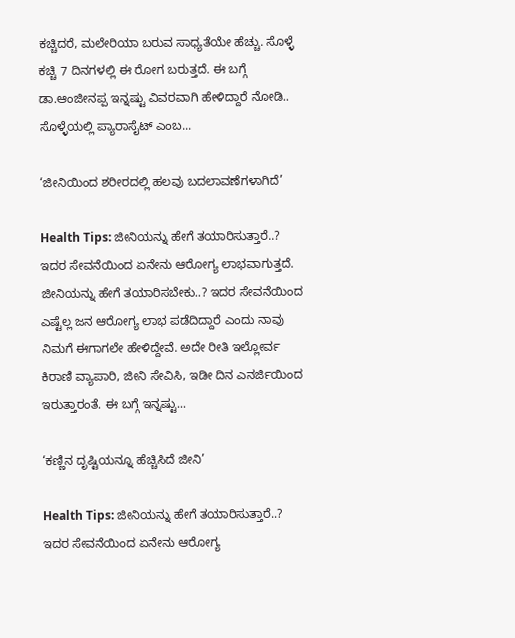ಕಚ್ಚಿದರೆ, ಮಲೇರಿಯಾ ಬರುವ ಸಾಧ್ಯತೆಯೇ ಹೆಚ್ಚು. ಸೊಳ್ಳೆ ಕಚ್ಚಿ 7 ದಿನಗಳಲ್ಲಿ ಈ ರೋಗ ಬರುತ್ತದೆ. ಈ ಬಗ್ಗೆ ಡಾ.ಆಂಜೀನಪ್ಪ ಇನ್ನಷ್ಟು ವಿವರವಾಗಿ ಹೇಳಿದ್ದಾರೆ ನೋಡಿ.. ಸೊಳ್ಳೆಯಲ್ಲಿ ಪ್ಯಾರಾಸೈಟ್ ಎಂಬ...

‘ಜೀನಿಯಿಂದ ಶರೀರದಲ್ಲಿ ಹಲವು ಬದಲಾವಣೆಗಳಾಗಿದೆ’

Health Tips: ಜೀನಿಯನ್ನು ಹೇಗೆ ತಯಾರಿಸುತ್ತಾರೆ..? ಇದರ ಸೇವನೆಯಿಂದ ಏನೇನು ಆರೋಗ್ಯ ಲಾಭವಾಗುತ್ತದೆ. ಜೀನಿಯನ್ನು ಹೇಗೆ ತಯಾರಿಸಬೇಕು..? ಇದರ ಸೇವನೆಯಿಂದ ಎಷ್ಟೆಲ್ಲ ಜನ ಆರೋಗ್ಯ ಲಾಭ ಪಡೆದಿದ್ದಾರೆ ಎಂದು ನಾವು ನಿಮಗೆ ಈಗಾಗಲೇ ಹೇಳಿದ್ದೇವೆ. ಅದೇ ರೀತಿ ಇಲ್ಲೋರ್ವ ಕಿರಾಣಿ ವ್ಯಾಪಾರಿ, ಜೀನಿ ಸೇವಿಸಿ, ಇಡೀ ದಿನ ಎನರ್ಜಿಯಿಂದ ಇರುತ್ತಾರಂತೆ. ಈ ಬಗ್ಗೆ ಇನ್ನಷ್ಟು...

‘ಕಣ್ಣಿನ ದೃಷ್ಟಿಯನ್ನೂ ಹೆಚ್ಚಿಸಿದೆ ಜೀನಿ’

Health Tips: ಜೀನಿಯನ್ನು ಹೇಗೆ ತಯಾರಿಸುತ್ತಾರೆ..? ಇದರ ಸೇವನೆಯಿಂದ ಏನೇನು ಆರೋಗ್ಯ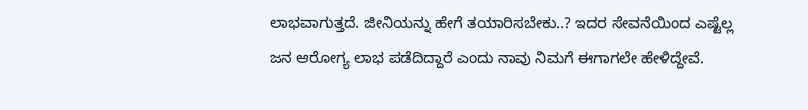ಲಾಭವಾಗುತ್ತದೆ. ಜೀನಿಯನ್ನು ಹೇಗೆ ತಯಾರಿಸಬೇಕು..? ಇದರ ಸೇವನೆಯಿಂದ ಎಷ್ಟೆಲ್ಲ ಜನ ಆರೋಗ್ಯ ಲಾಭ ಪಡೆದಿದ್ದಾರೆ ಎಂದು ನಾವು ನಿಮಗೆ ಈಗಾಗಲೇ ಹೇಳಿದ್ದೇವೆ.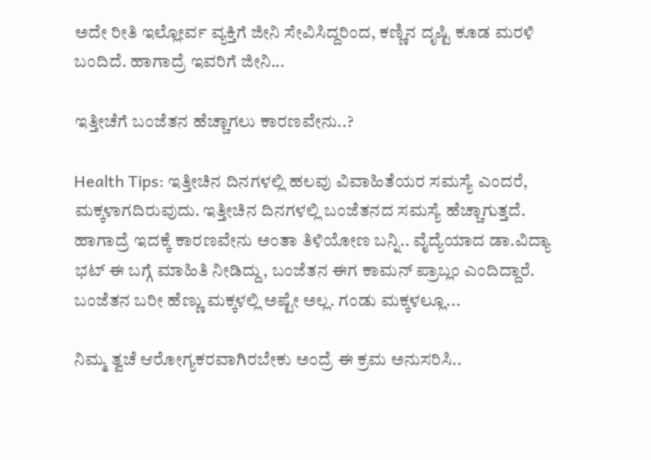ಅದೇ ರೀತಿ ಇಲ್ಲೋರ್ವ ವ್ಯಕ್ತಿಗೆ ಜೀನಿ ಸೇವಿಸಿದ್ದರಿಂದ, ಕಣ್ಣಿನ ದೃಷ್ಟಿ ಕೂಡ ಮರಳಿ ಬಂದಿದೆ. ಹಾಗಾದ್ರೆ ಇವರಿಗೆ ಜೀನಿ...

ಇತ್ತೀಚೆಗೆ ಬಂಜೆತನ ಹೆಚ್ಚಾಗಲು ಕಾರಣವೇನು..?

Health Tips: ಇತ್ತೀಚಿನ ದಿನಗಳಲ್ಲಿ ಹಲವು ವಿವಾಹಿತೆಯರ ಸಮಸ್ಯೆ ಎಂದರೆ, ಮಕ್ಕಳಾಗದಿರುವುದು. ಇತ್ತೀಚಿನ ದಿನಗಳಲ್ಲಿ ಬಂಜೆತನದ ಸಮಸ್ಯೆ ಹೆಚ್ಚಾಗುತ್ತದೆ. ಹಾಗಾದ್ರೆ ಇದಕ್ಕೆ ಕಾರಣವೇನು ಅಂತಾ ತಿಳಿಯೋಣ ಬನ್ನಿ.. ವೈದ್ಯೆಯಾದ ಡಾ.ವಿದ್ಯಾ ಭಟ್ ಈ ಬಗ್ಗೆ ಮಾಹಿತಿ ನೀಡಿದ್ದು, ಬಂಜೆತನ ಈಗ ಕಾಮನ್‌ ಪ್ರಾಬ್ಲಂ ಎಂದಿದ್ದಾರೆ. ಬಂಜೆತನ ಬರೀ ಹೆಣ್ಣು ಮಕ್ಕಳಲ್ಲಿ ಅಷ್ಟೇ ಅಲ್ಲ. ಗಂಡು ಮಕ್ಕಳಲ್ಲೂ...

ನಿಮ್ಮ ತ್ವಚೆ ಆರೋಗ್ಯಕರವಾಗಿರಬೇಕು ಅಂದ್ರೆ ಈ ಕ್ರಮ ಅನುಸರಿಸಿ..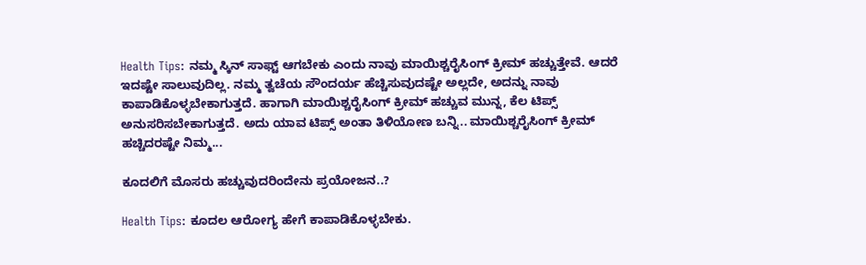Health Tips: ನಮ್ಮ ಸ್ಕಿನ್ ಸಾಫ್ಟ್ ಆಗಬೇಕು ಎಂದು ನಾವು ಮಾಯಿಶ್ಚರೈಸಿಂಗ್ ಕ್ರೀಮ್ ಹಚ್ಚುತ್ತೇವೆ. ಆದರೆ ಇದಷ್ಟೇ ಸಾಲುವುದಿಲ್ಲ. ನಮ್ಮ ತ್ವಚೆಯ ಸೌಂದರ್ಯ ಹೆಚ್ಚಿಸುವುದಷ್ಟೇ ಅಲ್ಲದೇ, ಅದನ್ನು ನಾವು ಕಾಪಾಡಿಕೊಳ್ಳಬೇಕಾಗುತ್ತದೆ. ಹಾಗಾಗಿ ಮಾಯಿಶ್ಚರೈಸಿಂಗ್ ಕ್ರೀಮ್ ಹಚ್ಚುವ ಮುನ್ನ, ಕೆಲ ಟಿಪ್ಸ್ ಅನುಸರಿಸಬೇಕಾಗುತ್ತದೆ. ಅದು ಯಾವ ಟಿಪ್ಸ್ ಅಂತಾ ತಿಳಿಯೋಣ ಬನ್ನಿ.. ಮಾಯಿಶ್ಚರೈಸಿಂಗ್ ಕ್ರೀಮ್ ಹಚ್ಚಿದರಷ್ಟೇ ನಿಮ್ಮ...

ಕೂದಲಿಗೆ ಮೊಸರು ಹಚ್ಚುವುದರಿಂದೇನು ಪ್ರಯೋಜನ..?

Health Tips: ಕೂದಲ ಆರೋಗ್ಯ ಹೇಗೆ ಕಾಪಾಡಿಕೊಳ್ಳಬೇಕು.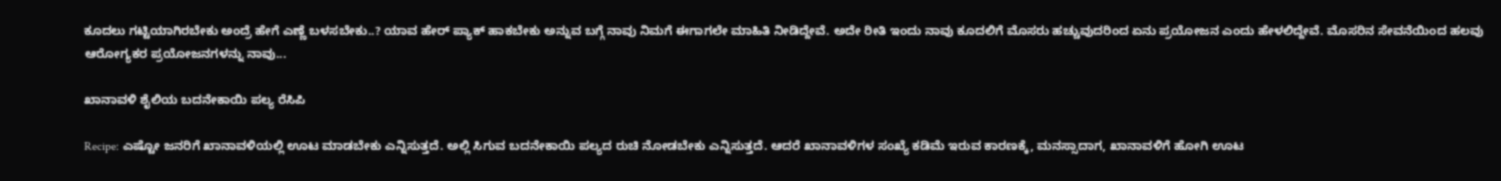ಕೂದಲು ಗಟ್ಟಿಯಾಗಿರಬೇಕು ಅಂದ್ರೆ ಹೇಗೆ ಎಣ್ಣೆ ಬಳಸಬೇಕು..? ಯಾವ ಹೇರ್ ಪ್ಯಾಕ್ ಹಾಕಬೇಕು ಅನ್ನುವ ಬಗ್ಗೆ ನಾವು ನಿಮಗೆ ಈಗಾಗಲೇ ಮಾಹಿತಿ ನೀಡಿದ್ದೇವೆ. ಅದೇ ರೀತಿ ಇಂದು ನಾವು ಕೂದಲಿಗೆ ಮೊಸರು ಹಚ್ಚುವುದರಿಂದ ಏನು ಪ್ರಯೋಜನ ಎಂದು ಹೇಳಲಿದ್ದೇವೆ. ಮೊಸರಿನ ಸೇವನೆಯಿಂದ ಹಲವು ಆರೋಗ್ಯಕರ ಪ್ರಯೋಜನಗಳನ್ನು ನಾವು...

ಖಾನಾವಳಿ ಶೈಲಿಯ ಬದನೇಕಾಯಿ ಪಲ್ಯ ರೆಸಿಪಿ

Recipe: ಎಷ್ಟೋ ಜನರಿಗೆ ಖಾನಾವಳಿಯಲ್ಲಿ ಊಟ ಮಾಡಬೇಕು ಎನ್ನಿಸುತ್ತದೆ. ಅಲ್ಲಿ ಸಿಗುವ ಬದನೇಕಾಯಿ ಪಲ್ಯದ ರುಚಿ ನೋಡಬೇಕು ಎನ್ನಿಸುತ್ತದೆ. ಆದರೆ ಖಾನಾವಳಿಗಳ ಸಂಖ್ಯೆ ಕಡಿಮೆ ಇರುವ ಕಾರಣಕ್ಕೆ, ಮನಸ್ಸಾದಾಗ, ಖಾನಾವಳಿಗೆ ಹೋಗಿ ಊಟ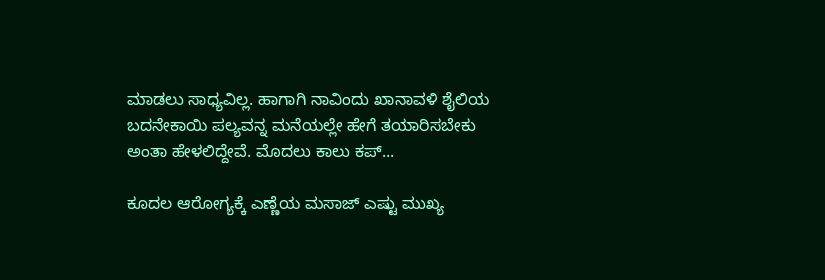ಮಾಡಲು ಸಾಧ್ಯವಿಲ್ಲ. ಹಾಗಾಗಿ ನಾವಿಂದು ಖಾನಾವಳಿ ಶೈಲಿಯ ಬದನೇಕಾಯಿ ಪಲ್ಯವನ್ನ ಮನೆಯಲ್ಲೇ ಹೇಗೆ ತಯಾರಿಸಬೇಕು ಅಂತಾ ಹೇಳಲಿದ್ದೇವೆ. ಮೊದಲು ಕಾಲು ಕಪ್...

ಕೂದಲ ಆರೋಗ್ಯಕ್ಕೆ ಎಣ್ಣೆಯ ಮಸಾಜ್ ಎಷ್ಟು ಮುಖ್ಯ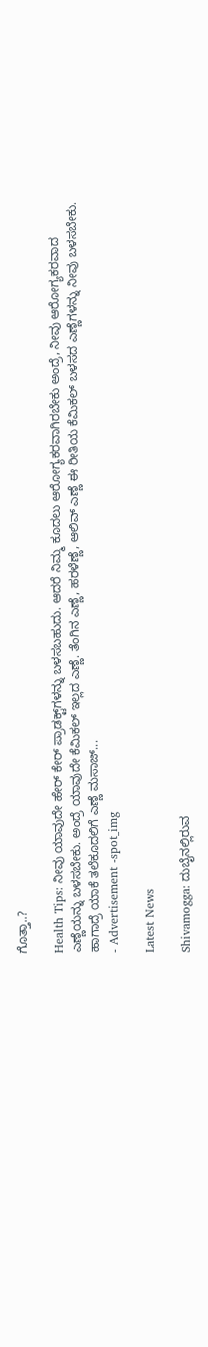ಗೊತ್ತಾ..?

Health Tips: ನೀವು ಯಾವುದೇ ಹೇರ್ ಕೇರ್ ಪ್ರಾಡಕ್ಟ್‌ಗಳನ್ನು ಬಳಸಬಹುದು. ಆದರೆ ನಿಮ್ಮ ಕೂದಲು ಆರೋಗ್ಯಕರವಾಗಿರಬೇಕು ಅಂದ್ರೆ, ನೀವು ಆರೋಗ್ಯಕರವಾದ ಎಣ್ಣೆಯನ್ನು ಬಳಸಬೇಕು. ಅಂದ್ರೆ ಯಾವುದೇ ಕೆಮಿಕಲ್ ಇಲ್ಲದ ಎಣ್ಣೆ. ತೆಂಗಿನ ಎಣ್ಣೆ, ಹರಳೆಣ್ಣೆ, ಆಲಿವ್ ಎಣ್ಣೆ ಈ ರೀತಿಯ ಕೆಮಿಕಲ್ ಬಳಸದ ಎಣ್ಣೆಗಳನ್ನು ನೀವು ಬಳಸಬೇಕು. ಹಾಗಾದ್ರೆ ಯಾಕೆ ತಲೆಕೂದಲಿಗೆ ಎಣ್ಣೆ ಮಸಾಜ್...
- Advertisement -spot_img

Latest News

Shivamogga: ದುಬೈನಲ್ಲಿರುವ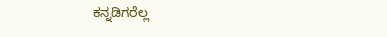ಕನ್ನಡಿಗರೆಲ್ಲ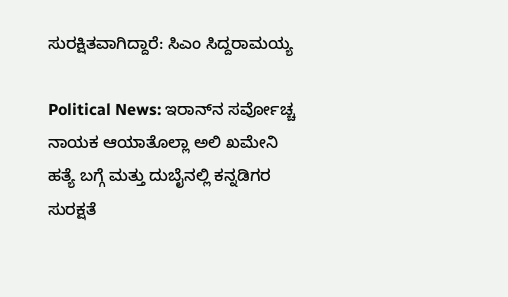ಸುರಕ್ಷಿತವಾಗಿದ್ದಾರೆ: ಸಿಎಂ ಸಿದ್ದರಾಮಯ್ಯ

Political News: ಇರಾನ್‌ನ ಸರ್ವೋಚ್ಚ ನಾಯಕ ಆಯಾತೊಲ್ಲಾ ಅಲಿ ಖಮೇನಿ ಹತ್ಯೆ ಬಗ್ಗೆ ಮತ್ತು ದುಬೈನಲ್ಲಿ ಕನ್ನಡಿಗರ ಸುರಕ್ಷತೆ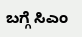ಬಗ್ಗೆ ಸಿಎಂ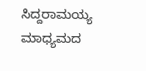ಸಿದ್ದರಾಮಯ್ಯ ಮಾಧ್ಯಮದ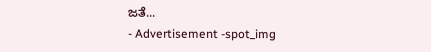ಜತೆ...
- Advertisement -spot_img